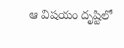ఆ విషయం దృష్టిలో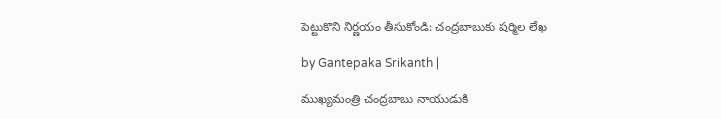పెట్టుకొని నిర్ణయం తీసుకోండి: చంద్రబాబుకు షర్మిల లేఖ

by Gantepaka Srikanth |

ముఖ్యమంత్రి చంద్రబాబు నాయుడుకి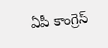ఏపీ కాంగ్రెస్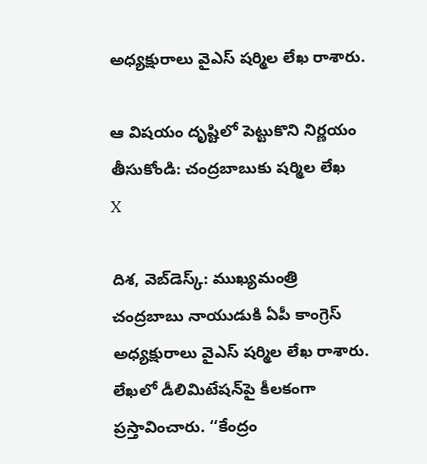అధ్యక్షురాలు వైఎస్ షర్మిల లేఖ రాశారు.

ఆ విషయం దృష్టిలో పెట్టుకొని నిర్ణయం తీసుకోండి: చంద్రబాబుకు షర్మిల లేఖ
X

దిశ, వెబ్‌డెస్క్: ముఖ్యమంత్రి చంద్రబాబు నాయుడుకి ఏపీ కాంగ్రెస్ అధ్యక్షురాలు వైఎస్ షర్మిల లేఖ రాశారు. లేఖలో డీలిమిటేషన్‌పై కీలకంగా ప్రస్తావించారు. ‘‘కేంద్రం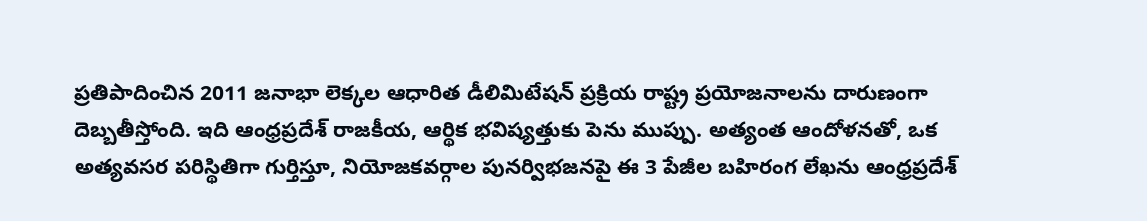ప్రతిపాదించిన 2011 జనాభా లెక్కల ఆధారిత డీలిమిటేషన్ ప్రక్రియ రాష్ట్ర ప్రయోజనాలను దారుణంగా దెబ్బతీస్తోంది. ఇది ఆంధ్రప్రదేశ్ రాజకీయ, ఆర్థిక భవిష్యత్తుకు పెను ముప్పు. అత్యంత ఆందోళనతో, ఒక అత్యవసర పరిస్థితిగా గుర్తిస్తూ, నియోజకవర్గాల పునర్విభజనపై ఈ 3 పేజీల బహిరంగ లేఖను ఆంధ్రప్రదేశ్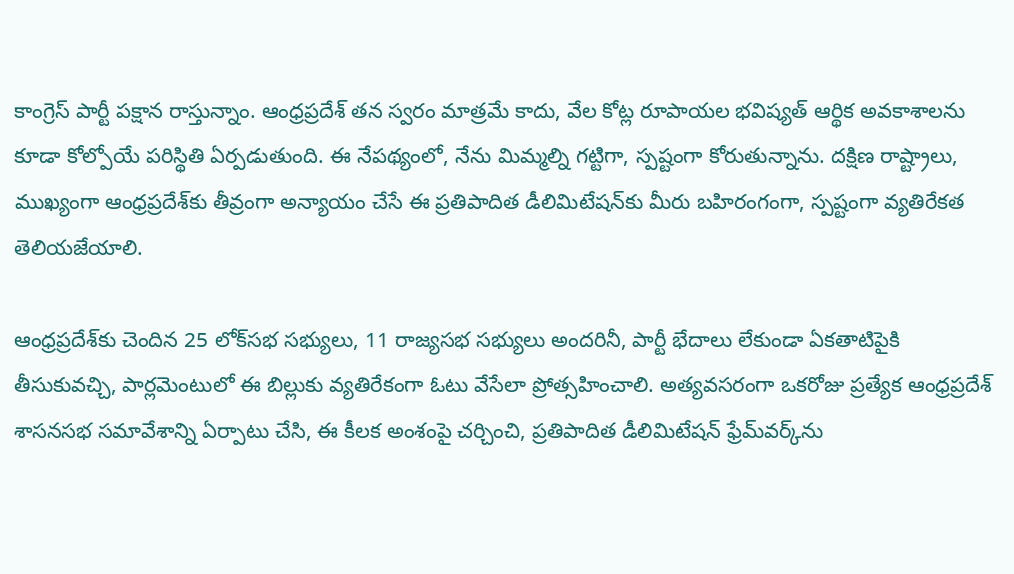కాంగ్రెస్ పార్టీ పక్షాన రాస్తున్నాం. ఆంధ్రప్రదేశ్ తన స్వరం మాత్రమే కాదు, వేల కోట్ల రూపాయల భవిష్యత్ ఆర్థిక అవకాశాలను కూడా కోల్పోయే పరిస్థితి ఏర్పడుతుంది. ఈ నేపథ్యంలో, నేను మిమ్మల్ని గట్టిగా, స్పష్టంగా కోరుతున్నాను. దక్షిణ రాష్ట్రాలు, ముఖ్యంగా ఆంధ్రప్రదేశ్‌కు తీవ్రంగా అన్యాయం చేసే ఈ ప్రతిపాదిత డీలిమిటేషన్‌కు మీరు బహిరంగంగా, స్పష్టంగా వ్యతిరేకత తెలియజేయాలి.

ఆంధ్రప్రదేశ్‌కు చెందిన 25 లోక్‌సభ సభ్యులు, 11 రాజ్యసభ సభ్యులు అందరినీ, పార్టీ భేదాలు లేకుండా ఏకతాటిపైకి తీసుకువచ్చి, పార్లమెంటులో ఈ బిల్లుకు వ్యతిరేకంగా ఓటు వేసేలా ప్రోత్సహించాలి. అత్యవసరంగా ఒకరోజు ప్రత్యేక ఆంధ్రప్రదేశ్ శాసనసభ సమావేశాన్ని ఏర్పాటు చేసి, ఈ కీలక అంశంపై చర్చించి, ప్రతిపాదిత డీలిమిటేషన్ ఫ్రేమ్‌వర్క్‌ను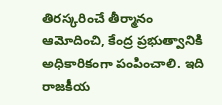తిరస్కరించే తీర్మానం ఆమోదించి, కేంద్ర ప్రభుత్వానికి అధికారికంగా పంపించాలి. ఇది రాజకీయ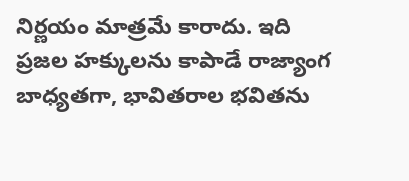నిర్ణయం మాత్రమే కారాదు. ఇది ప్రజల హక్కులను కాపాడే రాజ్యాంగ బాధ్యతగా, భావితరాల భవితను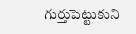గుర్తుపెట్టుకుని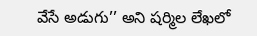వేసే అడుగు’’ అని షర్మిల లేఖలో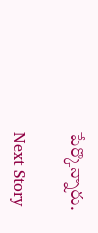పేర్కొన్నారు.

Next Story